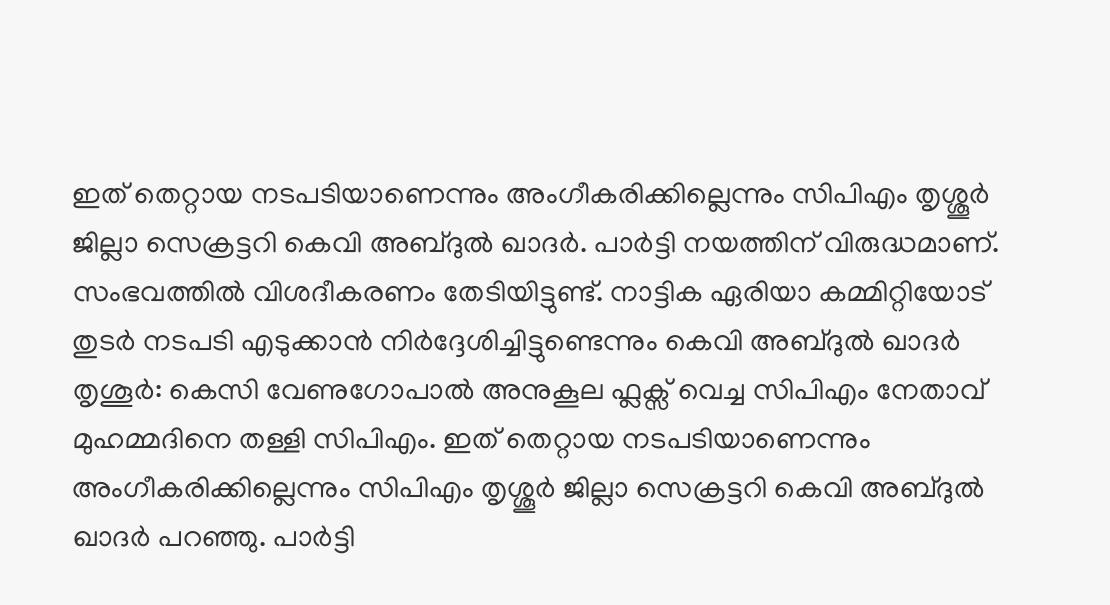ഇത് തെറ്റായ നടപടിയാണെന്നും അംഗീകരിക്കില്ലെന്നും സിപിഎം തൃശ്ശൂർ ജില്ലാ സെക്രട്ടറി കെവി അബ്ദുൽ ഖാദർ. പാർട്ടി നയത്തിന് വിരുദ്ധമാണ്. സംഭവത്തിൽ വിശദീകരണം തേടിയിട്ടുണ്ട്. നാട്ടിക ഏരിയാ കമ്മിറ്റിയോട് തുടർ നടപടി എടുക്കാൻ നിർദ്ദേശിച്ചിട്ടുണ്ടെന്നും കെവി അബ്ദുൽ ഖാദർ
തൃശൂർ: കെസി വേണുഗോപാൽ അനുകൂല ഫ്ലക്സ് വെച്ച സിപിഎം നേതാവ് മുഹമ്മദിനെ തള്ളി സിപിഎം. ഇത് തെറ്റായ നടപടിയാണെന്നും അംഗീകരിക്കില്ലെന്നും സിപിഎം തൃശ്ശൂർ ജില്ലാ സെക്രട്ടറി കെവി അബ്ദുൽ ഖാദർ പറഞ്ഞു. പാർട്ടി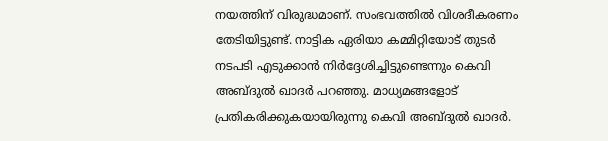നയത്തിന് വിരുദ്ധമാണ്. സംഭവത്തിൽ വിശദീകരണം തേടിയിട്ടുണ്ട്. നാട്ടിക ഏരിയാ കമ്മിറ്റിയോട് തുടർ നടപടി എടുക്കാൻ നിർദ്ദേശിച്ചിട്ടുണ്ടെന്നും കെവി അബ്ദുൽ ഖാദർ പറഞ്ഞു. മാധ്യമങ്ങളോട് പ്രതികരിക്കുകയായിരുന്നു കെവി അബ്ദുൽ ഖാദർ.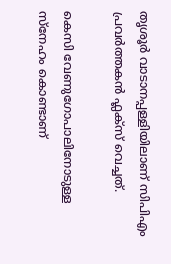തൃശൂർ വാടാനപ്പള്ളിയിലാണ് സിപിഎം പ്രവർത്തകൻ ഫ്ലക്സ് വെച്ചത്.

കെസി വേണുഗോപാലിനോടുള്ള സ്നേഹം കൊണ്ടാണ്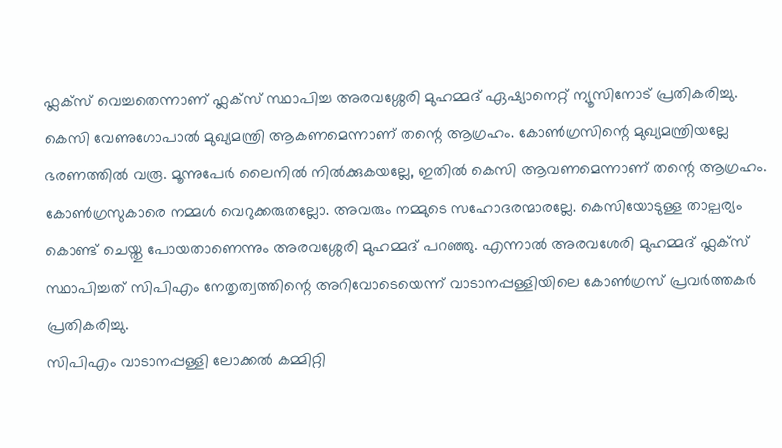ഫ്ലക്സ് വെച്ചതെന്നാണ് ഫ്ലക്സ് സ്ഥാപിച്ച അരവശ്ശേരി മുഹമ്മദ് ഏഷ്യാനെറ്റ് ന്യൂസിനോട് പ്രതികരിച്ചു. കെസി വേണുഗോപാൽ മുഖ്യമന്ത്രി ആകണമെന്നാണ് തന്റെ ആഗ്രഹം. കോൺഗ്രസിന്റെ മുഖ്യമന്ത്രിയല്ലേ ഭരണത്തിൽ വരൂ. മൂന്നുപേർ ലൈനിൽ നിൽക്കുകയല്ലേ, ഇതിൽ കെസി ആവണമെന്നാണ് തന്റെ ആഗ്രഹം. കോൺഗ്രസുകാരെ നമ്മൾ വെറുക്കരുതല്ലോ. അവരും നമ്മുടെ സഹോദരന്മാരല്ലേ. കെസിയോടുള്ള താല്പര്യം കൊണ്ട് ചെയ്തു പോയതാണെന്നും അരവശ്ശേരി മുഹമ്മദ് പറഞ്ഞു. എന്നാൽ അരവശേരി മുഹമ്മദ് ഫ്ലക്സ് സ്ഥാപിച്ചത് സിപിഎം നേതൃത്വത്തിന്റെ അറിവോടെയെന്ന് വാടാനപ്പള്ളിയിലെ കോൺഗ്രസ് പ്രവർത്തകർ പ്രതികരിച്ചു.
സിപിഎം വാടാനപ്പള്ളി ലോക്കൽ കമ്മിറ്റി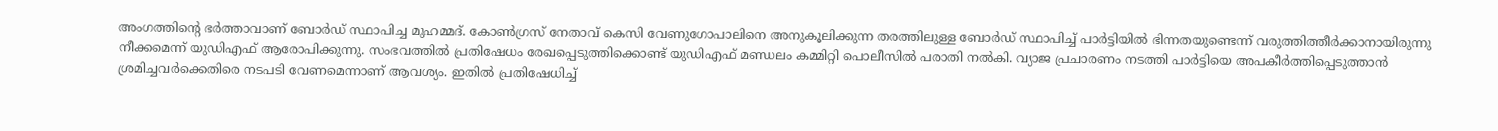അംഗത്തിന്റെ ഭർത്താവാണ് ബോർഡ് സ്ഥാപിച്ച മുഹമ്മദ്. കോൺഗ്രസ് നേതാവ് കെസി വേണുഗോപാലിനെ അനുകൂലിക്കുന്ന തരത്തിലുള്ള ബോർഡ് സ്ഥാപിച്ച് പാർട്ടിയിൽ ഭിന്നതയുണ്ടെന്ന് വരുത്തിത്തീർക്കാനായിരുന്നു നീക്കമെന്ന് യുഡിഎഫ് ആരോപിക്കുന്നു. സംഭവത്തിൽ പ്രതിഷേധം രേഖപ്പെടുത്തിക്കൊണ്ട് യുഡിഎഫ് മണ്ഡലം കമ്മിറ്റി പൊലീസിൽ പരാതി നൽകി. വ്യാജ പ്രചാരണം നടത്തി പാർട്ടിയെ അപകീർത്തിപ്പെടുത്താൻ ശ്രമിച്ചവർക്കെതിരെ നടപടി വേണമെന്നാണ് ആവശ്യം. ഇതിൽ പ്രതിഷേധിച്ച്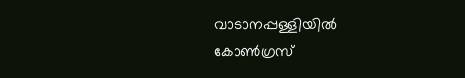വാടാനപ്പള്ളിയിൽ കോൺഗ്രസ്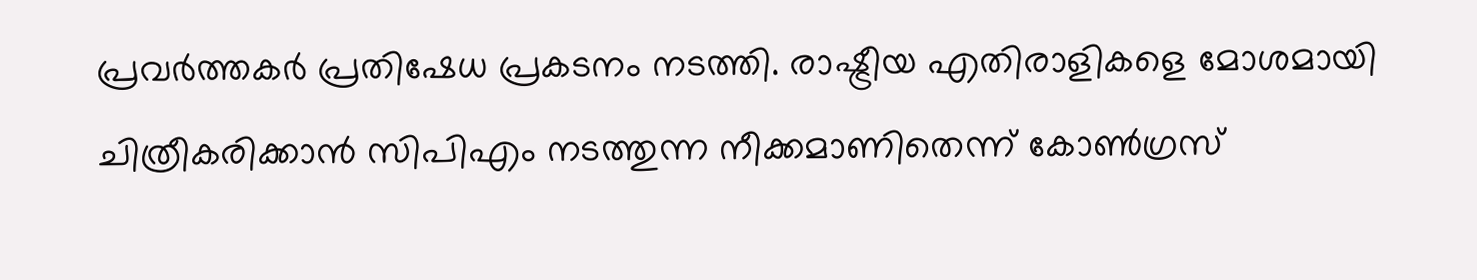പ്രവർത്തകർ പ്രതിഷേധ പ്രകടനം നടത്തി. രാഷ്ട്രീയ എതിരാളികളെ മോശമായി ചിത്രീകരിക്കാൻ സിപിഎം നടത്തുന്ന നീക്കമാണിതെന്ന് കോൺഗ്രസ്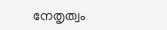നേതൃത്വം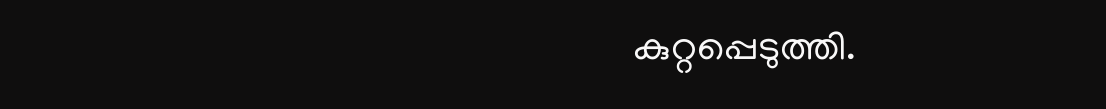കുറ്റപ്പെടുത്തി.